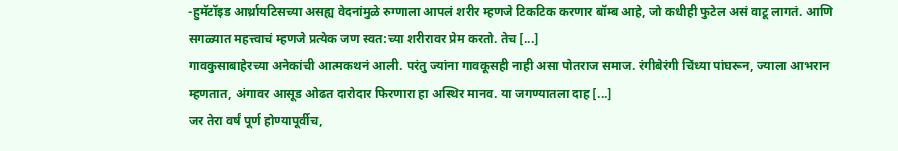-हुमॅटॉइड आर्थ्रायटिसच्या असह्य वेदनांमुळे रुग्णाला आपलं शरीर म्हणजे टिकटिक करणार बॉम्ब आहे, जो कधीही फुटेल असं वाटू लागतं. आणि सगळ्यात महत्त्वाचं म्हणजे प्रत्येक जण स्वत:च्या शरीरावर प्रेम करतो. तेच [...]
गावकुसाबाहेरच्या अनेकांची आत्मकथनं आली. परंतु ज्यांना गावकूसही नाही असा पोतराज समाज. रंगीबेरंगी चिंध्या पांघरून, ज्याला आभरान म्हणतात, अंगावर आसूड ओढत दारोदार फिरणारा हा अस्थिर मानव. या जगण्यातला दाह [...]
जर तेरा वर्षं पूर्ण होण्यापूर्वीच,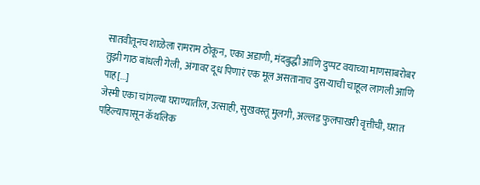सातवीतूनच शाळेला रामराम ठोकून, एका अडाणी, मंदबुद्धी आणि दुप्पट वयाच्या माणसाबरोबर तुझी गाठ बांधली गेली, अंगावर दूध पिणारं एक मूल असतानाच दुस-याची चाहूल लागली आणि पाह[...]
जेस्मी एका चांगल्या घराण्यातील, उत्साही, सुखवस्तू मुलगी, अल्लड फुलपाखरी वृत्तीची, घरात पहिल्यापासून कॅथलिक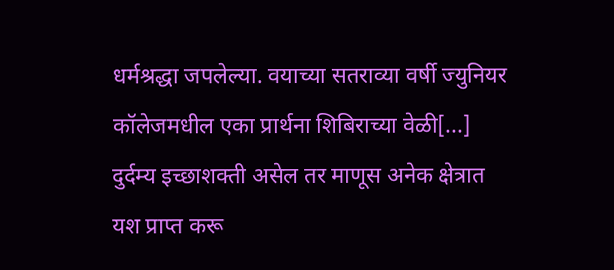धर्मश्रद्धा जपलेल्या. वयाच्या सतराव्या वर्षी ज्युनियर कॉलेजमधील एका प्रार्थना शिबिराच्या वेळी[...]
दुर्दम्य इच्छाशक्ती असेल तर माणूस अनेक क्षेत्रात यश प्राप्त करू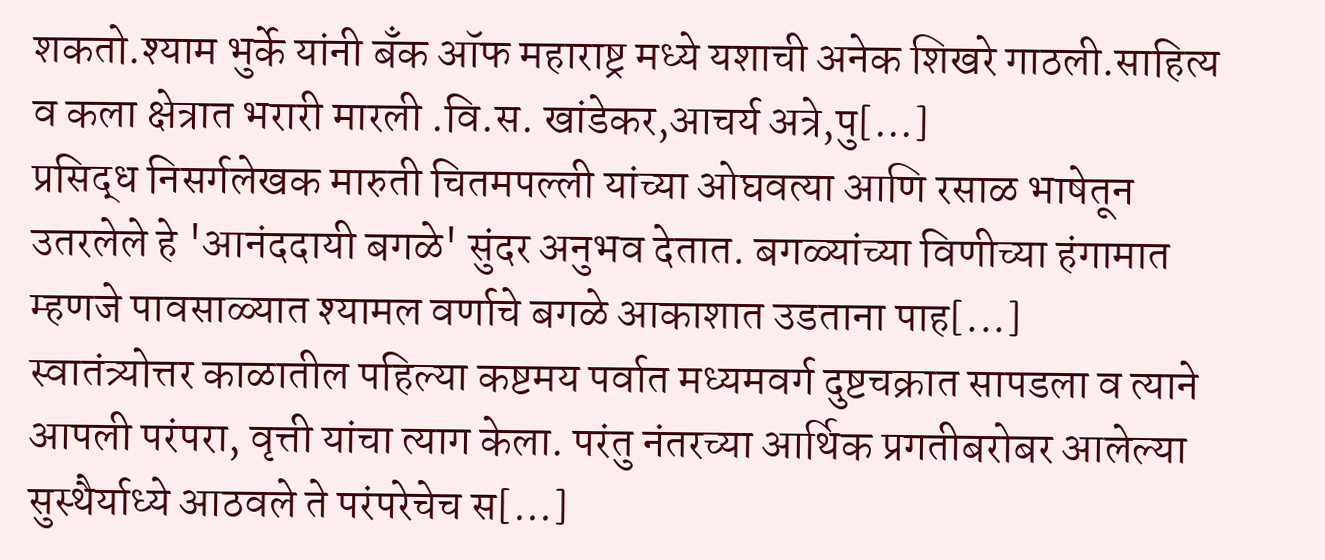शकतो.श्याम भुर्के यांनी बँक ऑफ महाराष्ट्र मध्ये यशाची अनेक शिखरे गाठली.साहित्य व कला क्षेत्रात भरारी मारली .वि.स. खांडेकर,आचर्य अत्रे,पु[...]
प्रसिद्ध निसर्गलेखक मारुती चितमपल्ली यांच्या ओघवत्या आणि रसाळ भाषेतून उतरलेले हे 'आनंददायी बगळे' सुंदर अनुभव देतात. बगळ्यांच्या विणीच्या हंगामात म्हणजे पावसाळ्यात श्यामल वर्णाचे बगळे आकाशात उडताना पाह[...]
स्वातंत्र्योत्तर काळातील पहिल्या कष्टमय पर्वात मध्यमवर्ग दुष्टचक्रात सापडला व त्याने आपली परंपरा, वृत्ती यांचा त्याग केला. परंतु नंतरच्या आर्थिक प्रगतीबरोबर आलेल्या सुस्थैर्याध्ये आठवले ते परंपरेचेच स[...]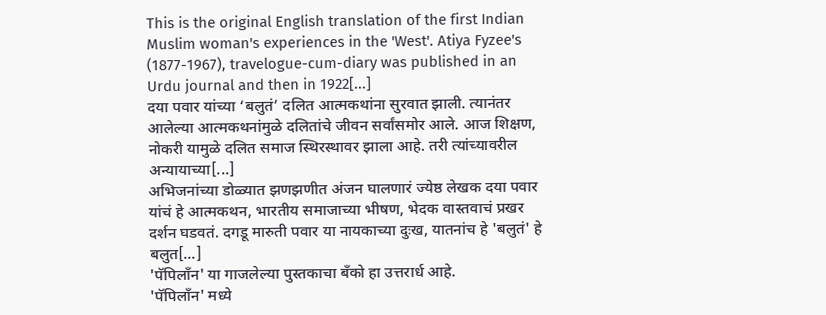This is the original English translation of the first Indian Muslim woman's experiences in the 'West'. Atiya Fyzee's (1877-1967), travelogue-cum-diary was published in an Urdu journal and then in 1922[...]
दया पवार यांच्या ‘बलुतं’ दलित आत्मकथांना सुरवात झाली. त्यानंतर आलेल्या आत्मकथनांमुळे दलितांचे जीवन सर्वांसमोर आले. आज शिक्षण, नोकरी यामुळे दलित समाज स्थिरस्थावर झाला आहे. तरी त्यांच्यावरील अन्यायाच्या[...]
अभिजनांच्या डोळ्यात झणझणीत अंजन घालणारं ज्येष्ठ लेखक दया पवार यांचं हे आत्मकथन, भारतीय समाजाच्या भीषण, भेदक वास्तवाचं प्रखर दर्शन घडवतं. दगडू मारुती पवार या नायकाच्या दुःख, यातनांच हे 'बलुतं' हे बलुत[...]
'पॅपिलॉंन' या गाजलेल्या पुस्तकाचा बँको हा उत्तरार्ध आहे.
'पॅपिलॉंन' मध्ये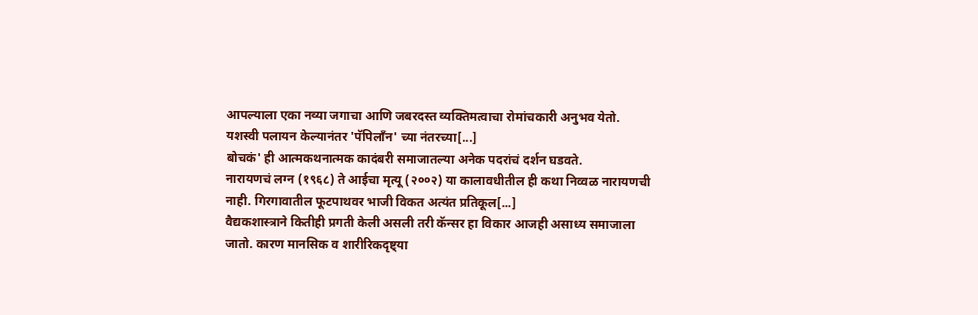आपल्याला एका नव्या जगाचा आणि जबरदस्त व्यक्तिमत्वाचा रोमांचकारी अनुभव येतो. यशस्वी पलायन केल्यानंतर 'पॅपिलॉंन' च्या नंतरच्या[...]
बोचकं' ही आत्मकथनात्मक कादंबरी समाजातल्या अनेक पदरांचं दर्शन घडवते.
नारायणचं लग्न (१९६८) ते आईचा मृत्यू (२००२) या कालावधीतील ही कथा निव्वळ नारायणची नाही. गिरगावातील फूटपाथवर भाजी विकत अत्यंत प्रतिकूल[...]
वैद्यकशास्त्राने कितीही प्रगती केली असली तरी कॅन्सर हा विकार आजही असाध्य समाजाला जातो. कारण मानसिक व शारीरिकदृष्ट्या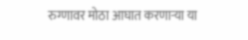रुग्णावर मोठा आघात करणाऱ्या या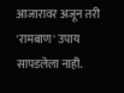आजारावर अजून तरी 'रामबाण' उपाय सापडलेला नाही.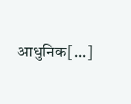आधुनिक[...]